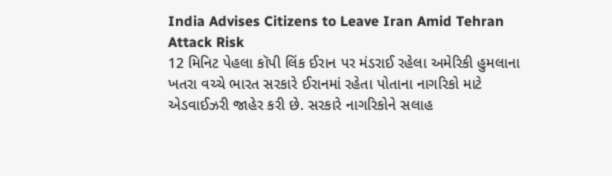India Advises Citizens to Leave Iran Amid Tehran Attack Risk
12 મિનિટ પેહલા કૉપી લિંક ઈરાન પર મંડરાઈ રહેલા અમેરિકી હુમલાના ખતરા વચ્ચે ભારત સરકારે ઈરાનમાં રહેતા પોતાના નાગરિકો માટે એડવાઈઝરી જાહેર કરી છે. સરકારે નાગરિકોને સલાહ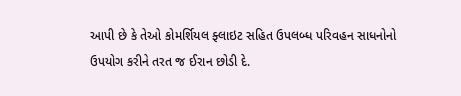આપી છે કે તેઓ કોમર્શિયલ ફ્લાઇટ સહિત ઉપલબ્ધ પરિવહન સાધનોનો ઉપયોગ કરીને તરત જ ઈરાન છોડી દે.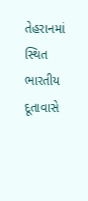તેહરાનમાં સ્થિત ભારતીય દૂતાવાસે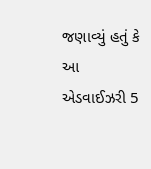જણાવ્યું હતું કે આ એડવાઈઝરી 5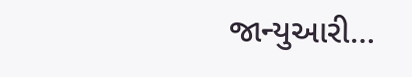જાન્યુઆરી…